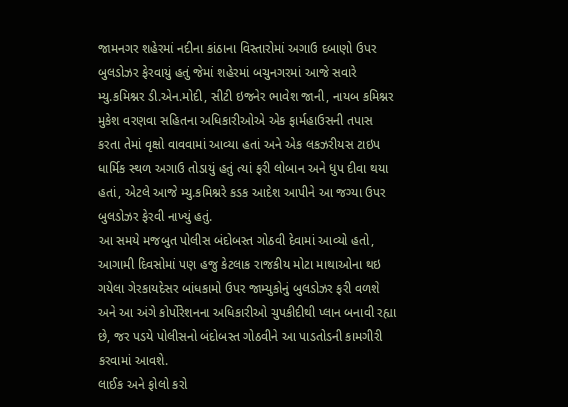જામનગર શહેરમાં નદીના કાંઠાના વિસ્તારોમાં અગાઉ દબાણો ઉપર બુલડોઝર ફેરવાયું હતું જેમાં શહેરમાં બચુનગરમાં આજે સવારે મ્યુ.કમિશ્નર ડી.એન.મોદી, સીટી ઇજનેર ભાવેશ જાની, નાયબ કમિશ્નર મુકેશ વરણવા સહિતના અધિકારીઓએ એક ફાર્મહાઉસની તપાસ કરતા તેમાં વૃક્ષો વાવવામાં આવ્યા હતાં અને એક લકઝરીયસ ટાઇપ ધાર્મિક સ્થળ અગાઉ તોડાયું હતું ત્યાં ફરી લોબાન અને ધુપ દીવા થયા હતાં, એટલે આજે મ્યુ.કમિશ્નરે કડક આદેશ આપીને આ જગ્યા ઉપર બુલડોઝર ફેરવી નાખ્યું હતું.
આ સમયે મજબુત પોલીસ બંદોબસ્ત ગોઠવી દેવામાં આવ્યો હતો, આગામી દિવસોમાં પણ હજુ કેટલાક રાજકીય મોટા માથાઓના થઇ ગયેલા ગેરકાયદેસર બાંધકામો ઉપર જામ્યુકોનું બુલડોઝર ફરી વળશે અને આ અંગે કોર્પોરેશનના અધિકારીઓ ચુપકીદીથી પ્લાન બનાવી રહ્યા છે, જર પડયે પોલીસનો બંદોબસ્ત ગોઠવીને આ પાડતોડની કામગીરી કરવામાં આવશે.
લાઈક અને ફોલો કરો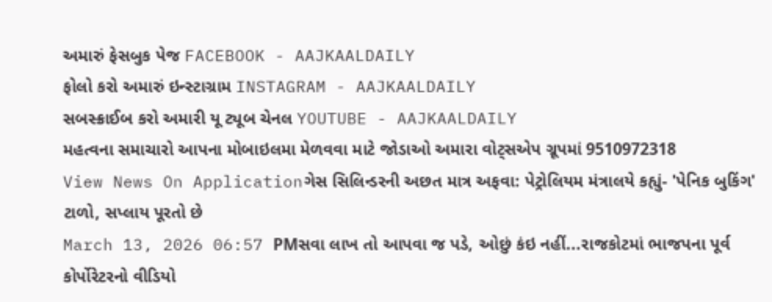અમારું ફેસબુક પેજ FACEBOOK - AAJKAALDAILY
ફોલો કરો અમારું ઇન્સ્ટાગ્રામ INSTAGRAM - AAJKAALDAILY
સબસ્ક્રાઈબ કરો અમારી યૂ ટ્યૂબ ચેનલ YOUTUBE - AAJKAALDAILY
મહત્વના સમાચારો આપના મોબાઇલમા મેળવવા માટે જોડાઓ અમારા વોટ્સએપ ગ્રૂપમાં 9510972318
View News On Applicationગેસ સિલિન્ડરની અછત માત્ર અફવા: પેટ્રોલિયમ મંત્રાલયે કહ્યું- 'પેનિક બુકિંગ' ટાળો, સપ્લાય પૂરતો છે
March 13, 2026 06:57 PMસવા લાખ તો આપવા જ પડે, ઓછું કંઇ નહીં...રાજકોટમાં ભાજપના પૂર્વ કોર્પોરેટરનો વીડિયો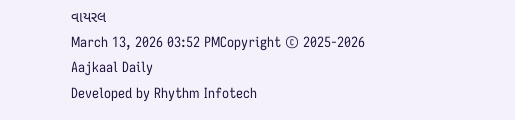વાયરલ
March 13, 2026 03:52 PMCopyright © 2025-2026 Aajkaal Daily
Developed by Rhythm Infotech